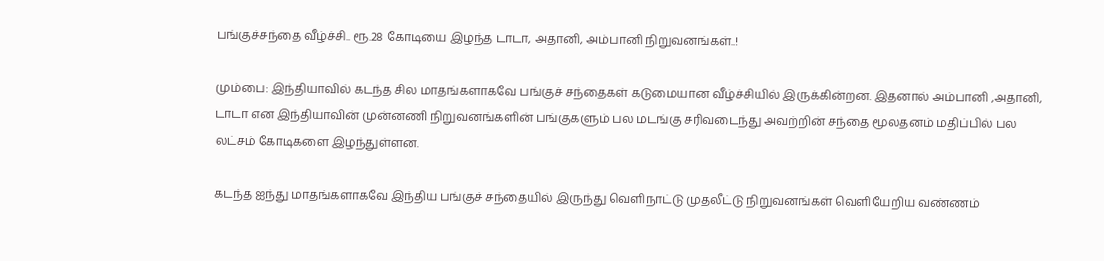பங்குச்சந்தை வீழ்ச்சி.. ரூ.28 கோடியை இழந்த டாடா, அதானி, அம்பானி நிறுவனங்கள்..!

மும்பை: இந்தியாவில் கடந்த சில மாதங்களாகவே பங்குச் சந்தைகள் கடுமையான வீழ்ச்சியில் இருக்கின்றன. இதனால் அம்பானி ,அதானி, டாடா என இந்தியாவின் முன்னணி நிறுவனங்களின் பங்குகளும் பல மடங்கு சரிவடைந்து அவற்றின் சந்தை மூலதனம் மதிப்பில் பல லட்சம் கோடிகளை இழந்துள்ளன.

கடந்த ஐந்து மாதங்களாகவே இந்திய பங்குச் சந்தையில் இருந்து வெளிநாட்டு முதலீட்டு நிறுவனங்கள் வெளியேறிய வண்ணம்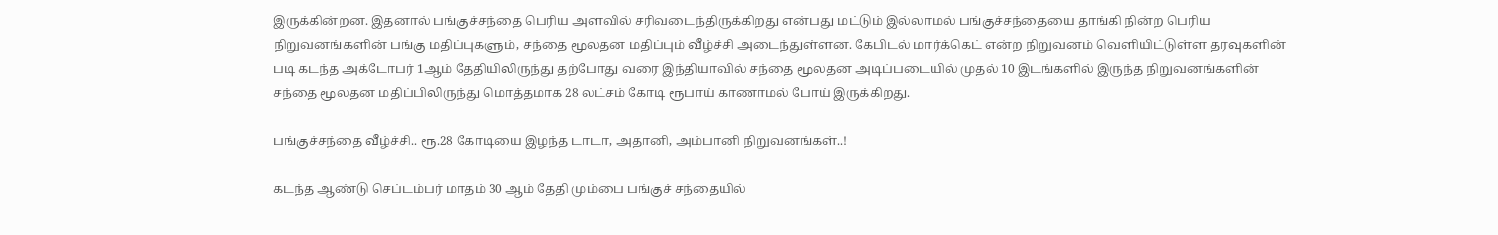இருக்கின்றன. இதனால் பங்குச்சந்தை பெரிய அளவில் சரிவடைந்திருக்கிறது என்பது மட்டும் இல்லாமல் பங்குச்சந்தையை தாங்கி நின்ற பெரிய நிறுவனங்களின் பங்கு மதிப்புகளும், சந்தை மூலதன மதிப்பும் வீழ்ச்சி அடைந்துள்ளன. கேபிடல் மார்க்கெட் என்ற நிறுவனம் வெளியிட்டுள்ள தரவுகளின் படி கடந்த அக்டோபர் 1ஆம் தேதியிலிருந்து தற்போது வரை இந்தியாவில் சந்தை மூலதன அடிப்படையில் முதல் 10 இடங்களில் இருந்த நிறுவனங்களின் சந்தை மூலதன மதிப்பிலிருந்து மொத்தமாக 28 லட்சம் கோடி ரூபாய் காணாமல் போய் இருக்கிறது.

பங்குச்சந்தை வீழ்ச்சி.. ரூ.28 கோடியை இழந்த டாடா, அதானி, அம்பானி நிறுவனங்கள்..!

கடந்த ஆண்டு செப்டம்பர் மாதம் 30 ஆம் தேதி மும்பை பங்குச் சந்தையில்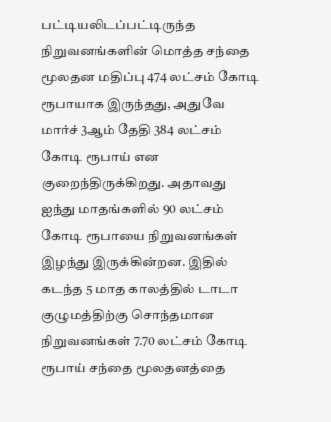பட்டியலிடப்பட்டிருந்த நிறுவனங்களின் மொத்த சந்தை மூலதன மதிப்பு 474 லட்சம் கோடி ரூபாயாக இருந்தது, அதுவே மார்ச் 3ஆம் தேதி 384 லட்சம் கோடி ரூபாய் என குறைந்திருக்கிறது. அதாவது ஐந்து மாதங்களில் 90 லட்சம் கோடி ரூபாயை நிறுவனங்கள் இழந்து இருக்கின்றன. இதில் கடந்த 5 மாத காலத்தில் டாடா குழுமத்திற்கு சொந்தமான நிறுவனங்கள் 7.70 லட்சம் கோடி ரூபாய் சந்தை மூலதனத்தை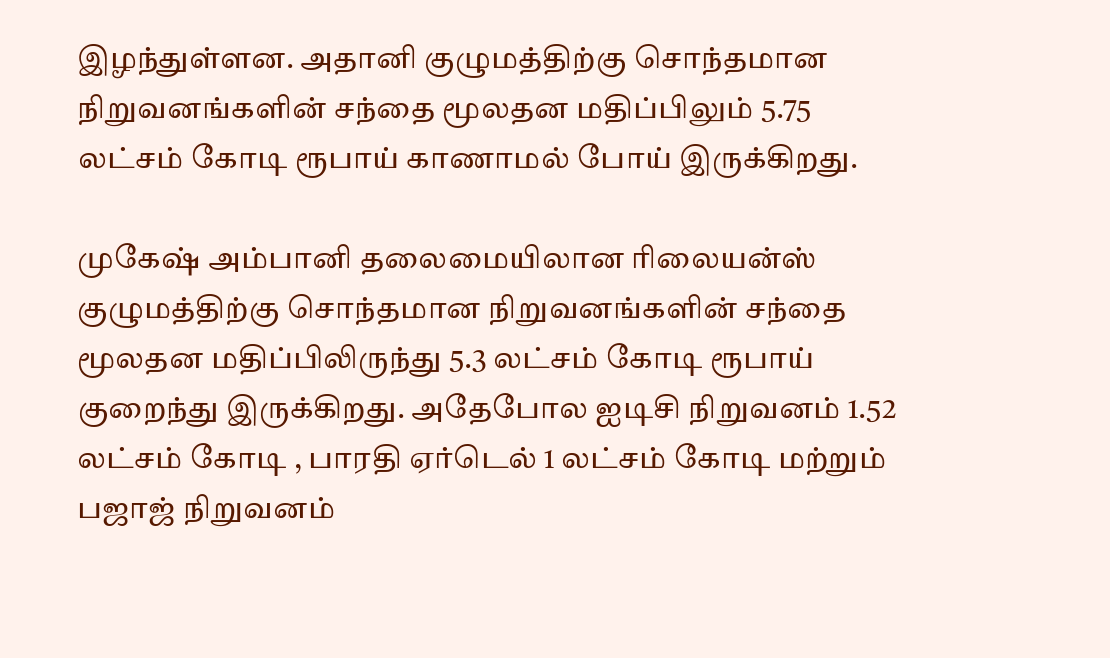இழந்துள்ளன. அதானி குழுமத்திற்கு சொந்தமான நிறுவனங்களின் சந்தை மூலதன மதிப்பிலும் 5.75 லட்சம் கோடி ரூபாய் காணாமல் போய் இருக்கிறது.

முகேஷ் அம்பானி தலைமையிலான ரிலையன்ஸ் குழுமத்திற்கு சொந்தமான நிறுவனங்களின் சந்தை மூலதன மதிப்பிலிருந்து 5.3 லட்சம் கோடி ரூபாய் குறைந்து இருக்கிறது. அதேபோல ஐடிசி நிறுவனம் 1.52 லட்சம் கோடி , பாரதி ஏர்டெல் 1 லட்சம் கோடி மற்றும் பஜாஜ் நிறுவனம்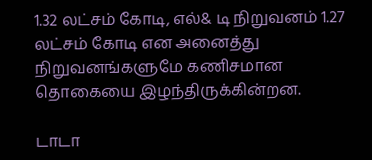1.32 லட்சம் கோடி, எல்& டி நிறுவனம் 1.27 லட்சம் கோடி என அனைத்து நிறுவனங்களுமே கணிசமான தொகையை இழந்திருக்கின்றன.

டாடா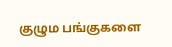குழும பங்குகளை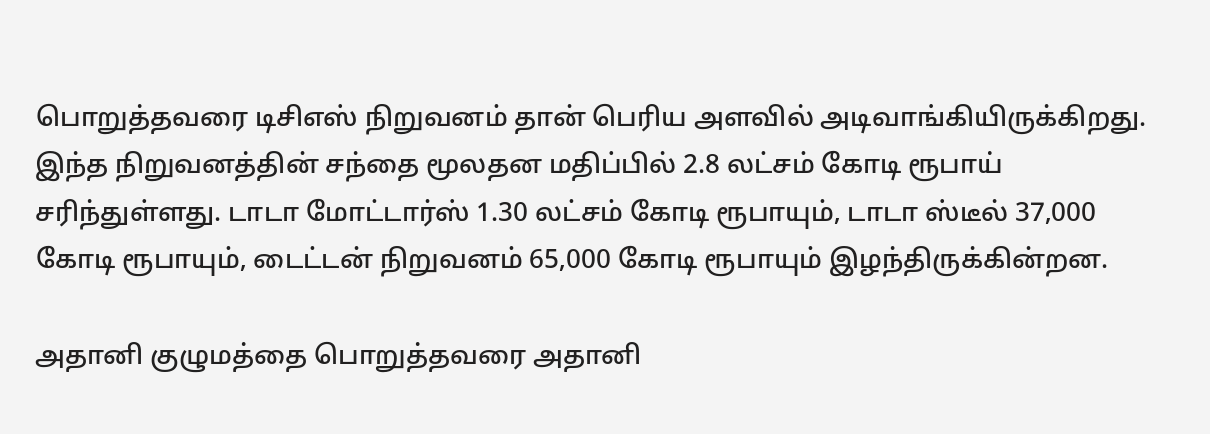பொறுத்தவரை டிசிஎஸ் நிறுவனம் தான் பெரிய அளவில் அடிவாங்கியிருக்கிறது. இந்த நிறுவனத்தின் சந்தை மூலதன மதிப்பில் 2.8 லட்சம் கோடி ரூபாய் சரிந்துள்ளது. டாடா மோட்டார்ஸ் 1.30 லட்சம் கோடி ரூபாயும், டாடா ஸ்டீல் 37,000 கோடி ரூபாயும், டைட்டன் நிறுவனம் 65,000 கோடி ரூபாயும் இழந்திருக்கின்றன.

அதானி குழுமத்தை பொறுத்தவரை அதானி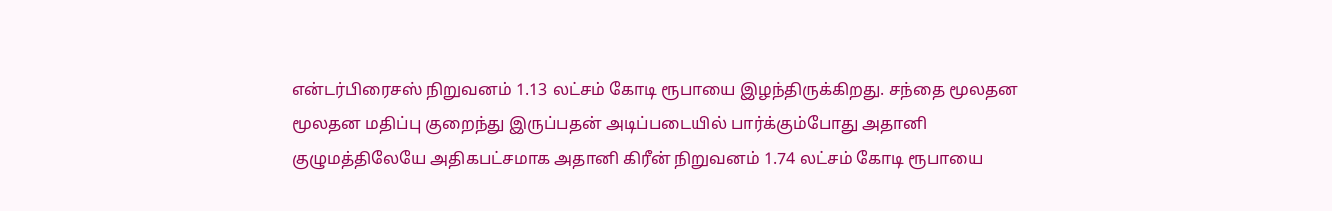என்டர்பிரைசஸ் நிறுவனம் 1.13 லட்சம் கோடி ரூபாயை இழந்திருக்கிறது. சந்தை மூலதன மூலதன மதிப்பு குறைந்து இருப்பதன் அடிப்படையில் பார்க்கும்போது அதானி குழுமத்திலேயே அதிகபட்சமாக அதானி கிரீன் நிறுவனம் 1.74 லட்சம் கோடி ரூபாயை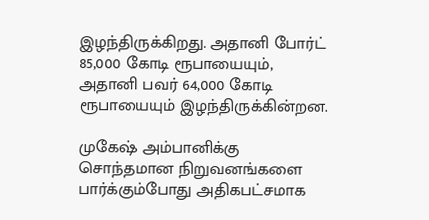இழந்திருக்கிறது. அதானி போர்ட் 85,000 கோடி ரூபாயையும், அதானி பவர் 64,000 கோடி ரூபாயையும் இழந்திருக்கின்றன.

முகேஷ் அம்பானிக்கு சொந்தமான நிறுவனங்களை பார்க்கும்போது அதிகபட்சமாக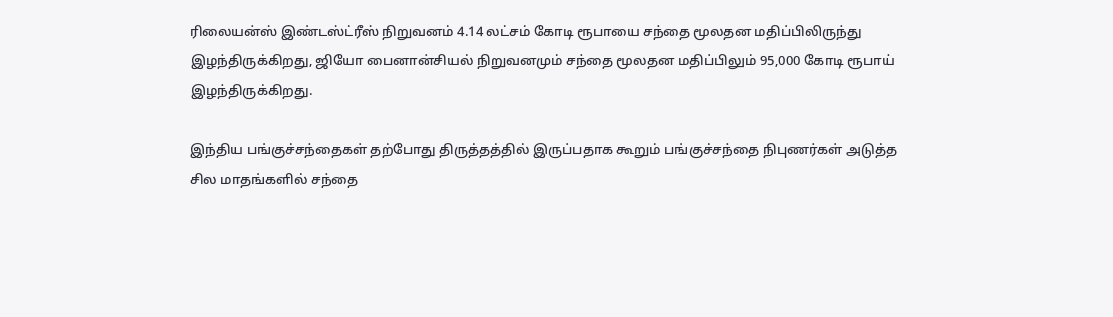ரிலையன்ஸ் இண்டஸ்ட்ரீஸ் நிறுவனம் 4.14 லட்சம் கோடி ரூபாயை சந்தை மூலதன மதிப்பிலிருந்து இழந்திருக்கிறது, ஜியோ பைனான்சியல் நிறுவனமும் சந்தை மூலதன மதிப்பிலும் 95,000 கோடி ரூபாய் இழந்திருக்கிறது.

இந்திய பங்குச்சந்தைகள் தற்போது திருத்தத்தில் இருப்பதாக கூறும் பங்குச்சந்தை நிபுணர்கள் அடுத்த சில மாதங்களில் சந்தை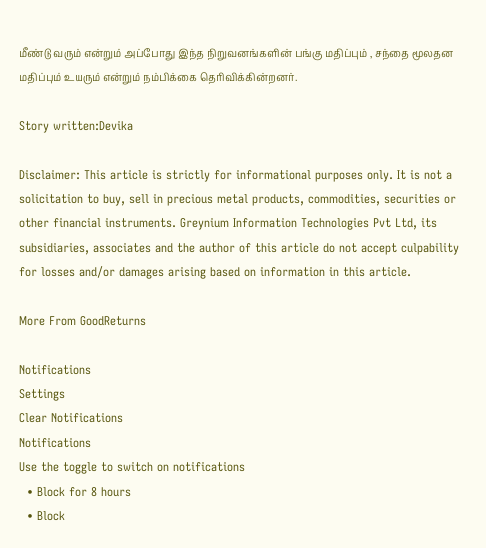மீண்டு வரும் என்றும் அப்போது இந்த நிறுவனங்களின் பங்கு மதிப்பும் , சந்தை மூலதன மதிப்பும் உயரும் என்றும் நம்பிக்கை தெரிவிக்கின்றனர்.

Story written:Devika

Disclaimer: This article is strictly for informational purposes only. It is not a solicitation to buy, sell in precious metal products, commodities, securities or other financial instruments. Greynium Information Technologies Pvt Ltd, its subsidiaries, associates and the author of this article do not accept culpability for losses and/or damages arising based on information in this article.

More From GoodReturns

Notifications
Settings
Clear Notifications
Notifications
Use the toggle to switch on notifications
  • Block for 8 hours
  • Block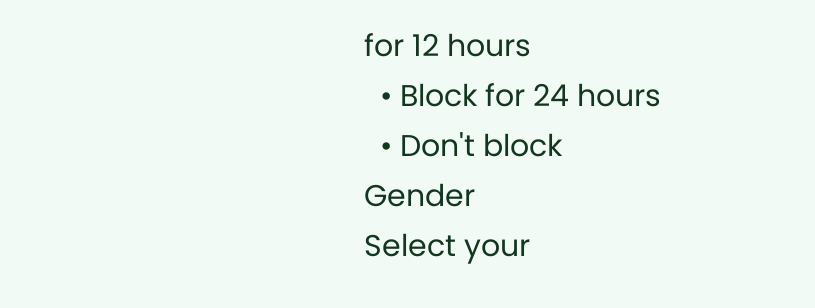for 12 hours
  • Block for 24 hours
  • Don't block
Gender
Select your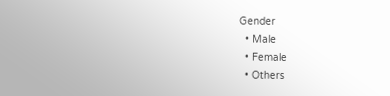Gender
  • Male
  • Female
  • Others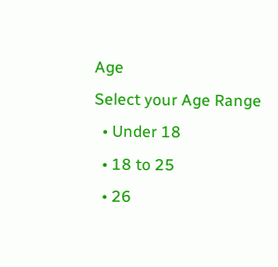Age
Select your Age Range
  • Under 18
  • 18 to 25
  • 26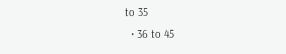to 35
  • 36 to 45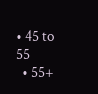• 45 to 55
  • 55+